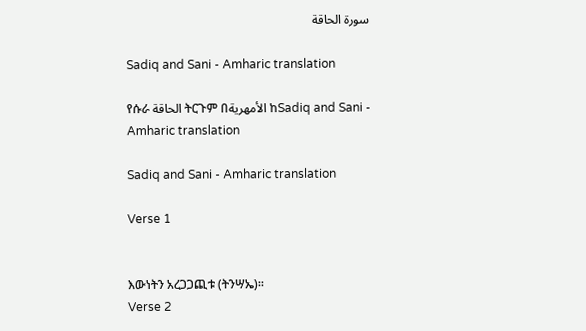سورة الحاقة

Sadiq and Sani - Amharic translation

የሱራ الحاقة ትርጉም በالأمهرية ከSadiq and Sani - Amharic translation

Sadiq and Sani - Amharic translation

Verse 1


እውነትን አረጋጋጪቱ (ትንሣኤ)፡፡
Verse 2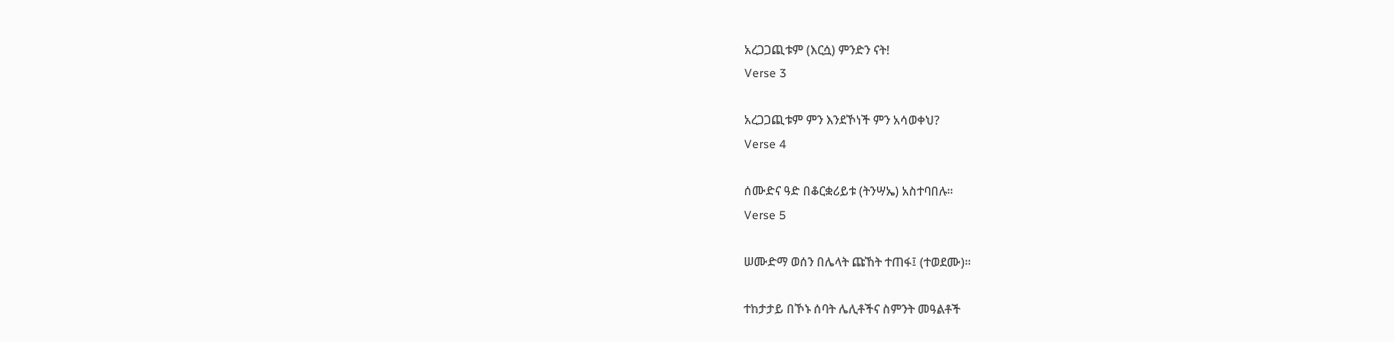አረጋጋጪቱም (እርሷ) ምንድን ናት!
Verse 3

አረጋጋጪቱም ምን እንደኾነች ምን አሳወቀህ?
Verse 4

ሰሙድና ዓድ በቆርቋሪይቱ (ትንሣኤ) አስተባበሉ፡፡
Verse 5

ሠሙድማ ወሰን በሌላት ጩኸት ተጠፋ፤ (ተወደሙ)፡፡

ተከታታይ በኾኑ ሰባት ሌሊቶችና ስምንት መዓልቶች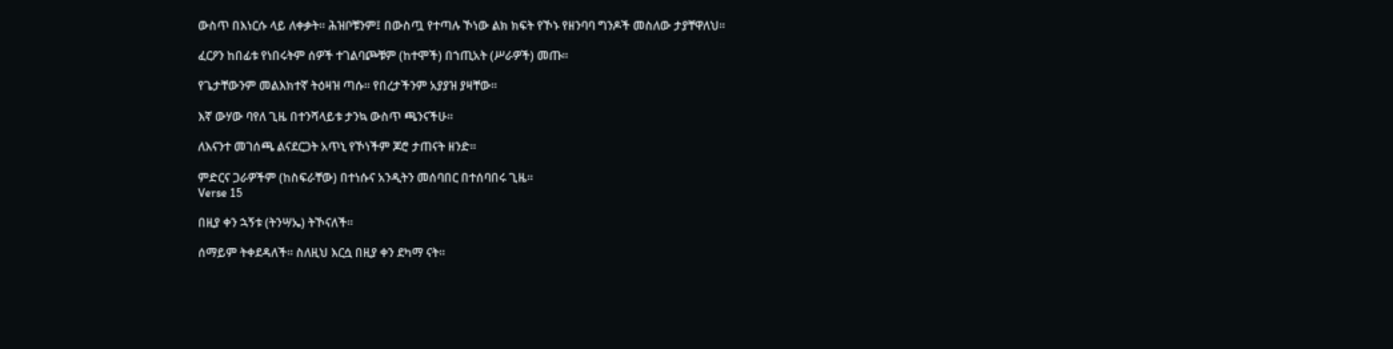ውስጥ በእነርሱ ላይ ለቀቃት፡፡ ሕዝቦቹንም፤ በውስጧ የተጣሉ ኾነው ልክ ክፍት የኾኑ የዘንባባ ግንዶች መስለው ታያቸዋለህ፡፡

ፈርዖን ከበፊቱ የነበሩትም ሰዎች ተገልባጮቹም (ከተሞች) በኀጢአት (ሥራዎች) መጡ፡፡

የጌታቸውንም መልእክተኛ ትዕዛዝ ጣሱ፡፡ የበረታችንም አያያዝ ያዛቸው፡፡

እኛ ውሃው ባየለ ጊዜ በተንሻላይቱ ታንኳ ውስጥ ጫንናችሁ፡፡

ለእናንተ መገሰጫ ልናደርጋት አጥኒ የኾነችም ጆሮ ታጠናት ዘንድ፡፡

ምድርና ጋራዎችም (ከስፍራቸው) በተነሱና አንዲትን መሰባበር በተሰባበሩ ጊዜ፡፡
Verse 15

በዚያ ቀን ኋኝቱ (ትንሣኤ) ትኾናለች፡፡

ሰማይም ትቀደዳለች፡፡ ስለዚህ እርሷ በዚያ ቀን ደካማ ናት፡፡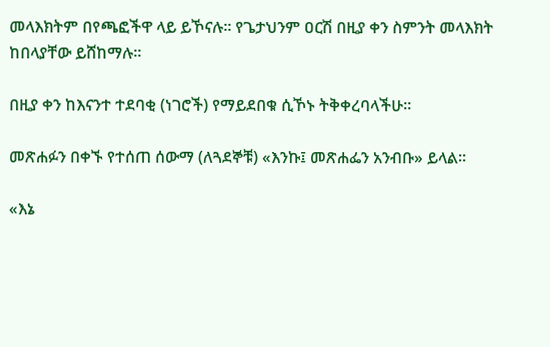መላእክትም በየጫፎችዋ ላይ ይኾናሉ፡፡ የጌታህንም ዐርሽ በዚያ ቀን ስምንት መላእክት ከበላያቸው ይሸከማሉ፡፡

በዚያ ቀን ከእናንተ ተደባቂ (ነገሮች) የማይደበቁ ሲኾኑ ትቅቀረባላችሁ፡፡

መጽሐፉን በቀኙ የተሰጠ ሰውማ (ለጓደኞቹ) «እንኩ፤ መጽሐፌን አንብቡ» ይላል፡፡

«እኔ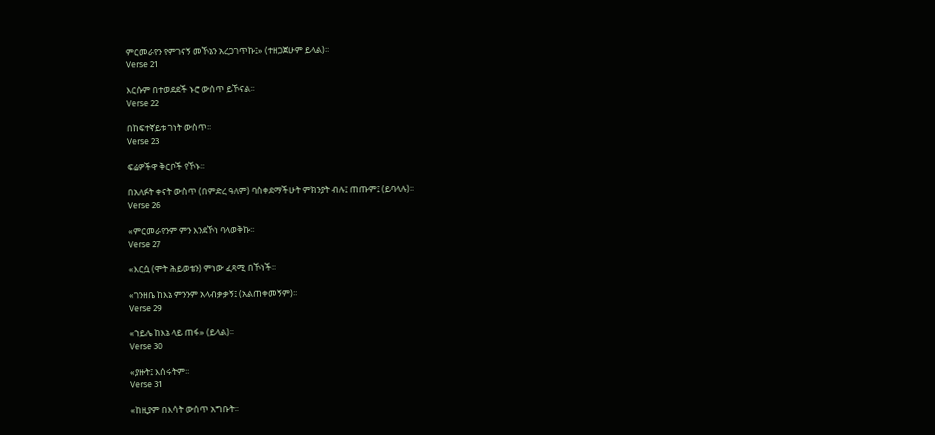ምርመራየን የምገናኝ መኾኔን አረጋገጥኩ፤» (ተዘጋጀሁም ይላል)፡፡
Verse 21

እርሱም በተወደደች ኑሮ ውሰጥ ይኾናል፡፡
Verse 22

በከፍተኛይቱ ገነት ውስጥ፡፡
Verse 23

ፍሬዎችዋ ቅርቦች የኾኑ፡፡

በአለፉት ቀናት ውስጥ (በምድረ ዓለም) ባስቀደማችሁት ምክንያት ብሉ፤ ጠጡም፤ (ይባላሉ)፡፡
Verse 26

«ምርመራየንም ምን እንደኾነ ባላወቅኩ፡፡
Verse 27

«እርሷ (ሞት ሕይወቴን) ምነው ፈጻሚ በኾነች፡፡

«ገንዘቤ ከእኔ ምንንም አላብቃቃኝ፤ (አልጠቀመኝም)፡፡
Verse 29

«ኀይሌ ከእኔ ላይ ጠፋ» (ይላል)፡፡
Verse 30

«ያዙት፤ እሰሩትም፡፡
Verse 31

«ከዚያም በእሳት ውሰጥ አግቡት፡፡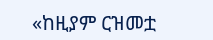«ከዚያም ርዝመቷ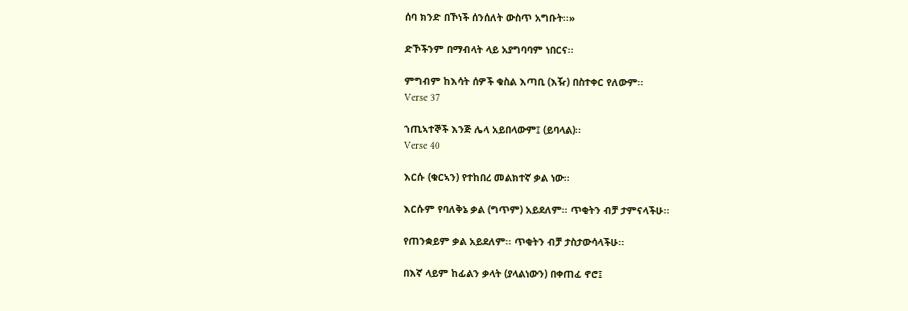ሰባ ክንድ በኾነች ሰንሰለት ውስጥ አግቡት፡፡»

ድኾችንም በማብላት ላይ አያግባባም ነበርና፡፡

ምግብም ከእሳት ሰዎች ቁስል እጣቢ (እዥ) በስተቀር የለውም፡፡
Verse 37

ኀጢኣተኞች እንጅ ሌላ አይበላውም፤ (ይባላል)፡፡
Verse 40

እርሱ (ቁርኣን) የተከበረ መልክተኛ ቃል ነው፡፡

እርሱም የባለቅኔ ቃል (ግጥም) አይደለም፡፡ ጥቂትን ብቻ ታምናላችሁ፡፡

የጠንቋይም ቃል አይደለም፡፡ ጥቂትን ብቻ ታስታውሳላችሁ፡፡

በእኛ ላይም ከፊልን ቃላት (ያላልነውን) በቀጠፈ ኖሮ፤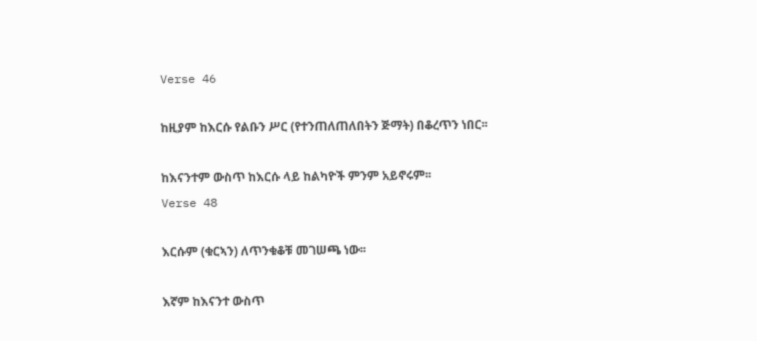Verse 46

ከዚያም ከእርሱ የልቡን ሥር (የተንጠለጠለበትን ጅማት) በቆረጥን ነበር፡፡

ከእናንተም ውስጥ ከእርሱ ላይ ከልካዮች ምንም አይኖሩም፡፡
Verse 48

እርሱም (ቁርኣን) ለጥንቁቆቹ መገሠጫ ነው፡፡

እኛም ከእናንተ ውስጥ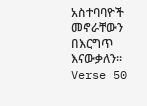አስተባባዮች መኖራቸውን በእርግጥ እናውቃለን፡፡
Verse 50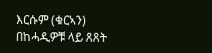እርሱም (ቁርኣን) በከሓዲዎቹ ላይ ጸጸት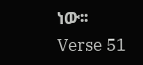ነው፡፡
Verse 51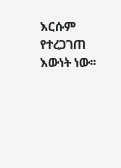እርሱም የተረጋገጠ እውነት ነው፡፡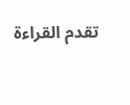تقدم القراءة